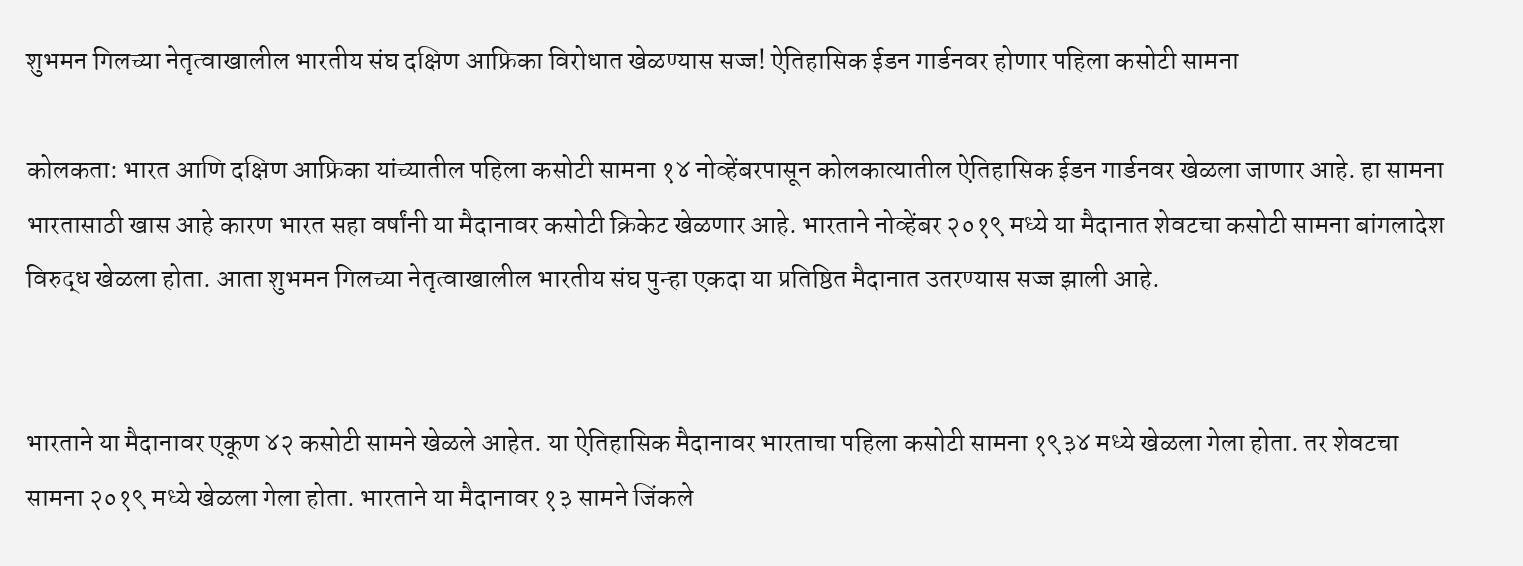शुभमन गिलच्या नेतृत्वाखालील भारतीय संघ दक्षिण आफ्रिका विरोधात खेळण्यास सज्ज! ऐतिहासिक ईडन गार्डनवर होणार पहिला कसोटी सामना

कोलकता: भारत आणि दक्षिण आफ्रिका यांच्यातील पहिला कसोटी सामना १४ नोव्हेंबरपासून कोलकात्यातील ऐतिहासिक ईडन गार्डनवर खेळला जाणार आहे. हा सामना भारतासाठी खास आहे कारण भारत सहा वर्षांनी या मैदानावर कसोटी क्रिकेट खेळणार आहे. भारताने नोव्हेंबर २०१९ मध्ये या मैदानात शेवटचा कसोटी सामना बांगलादेश विरुद्ध खेळला होता. आता शुभमन गिलच्या नेतृत्वाखालील भारतीय संघ पुन्हा एकदा या प्रतिष्ठित मैदानात उतरण्यास सज्ज झाली आहे.


भारताने या मैदानावर एकूण ४२ कसोटी सामने खेळले आहेत. या ऐतिहासिक मैदानावर भारताचा पहिला कसोटी सामना १९३४ मध्ये खेळला गेला होता. तर शेवटचा सामना २०१९ मध्ये खेळला गेला होता. भारताने या मैदानावर १३ सामने जिंकले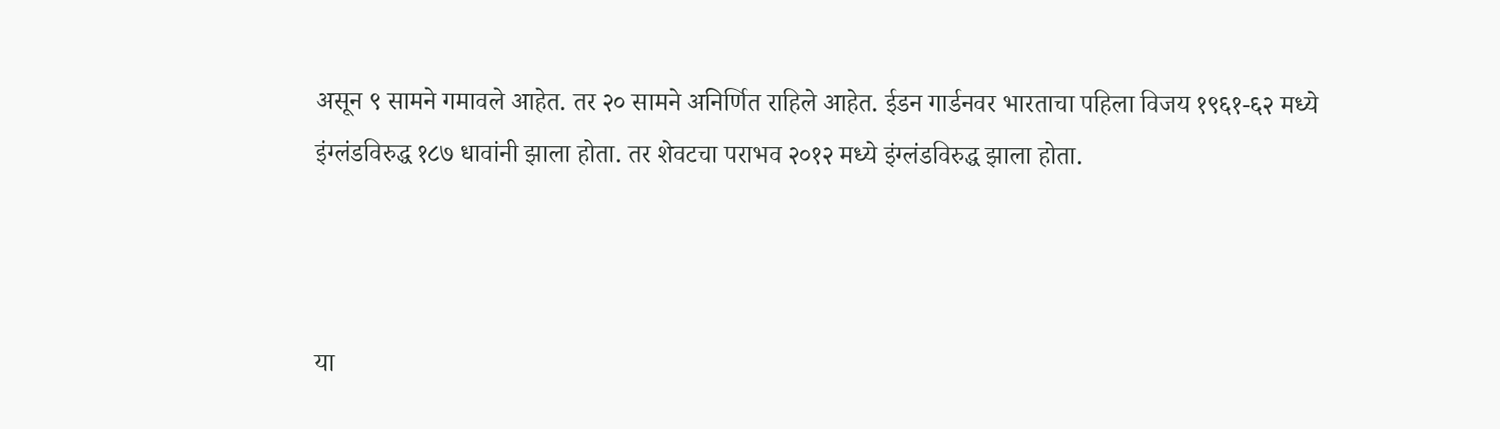असून ९ सामने गमावले आहेत. तर २० सामने अनिर्णित राहिले आहेत. ईडन गार्डनवर भारताचा पहिला विजय १९६१-६२ मध्ये इंग्लंडविरुद्ध १८७ धावांनी झाला होता. तर शेवटचा पराभव २०१२ मध्ये इंग्लंडविरुद्ध झाला होता.



या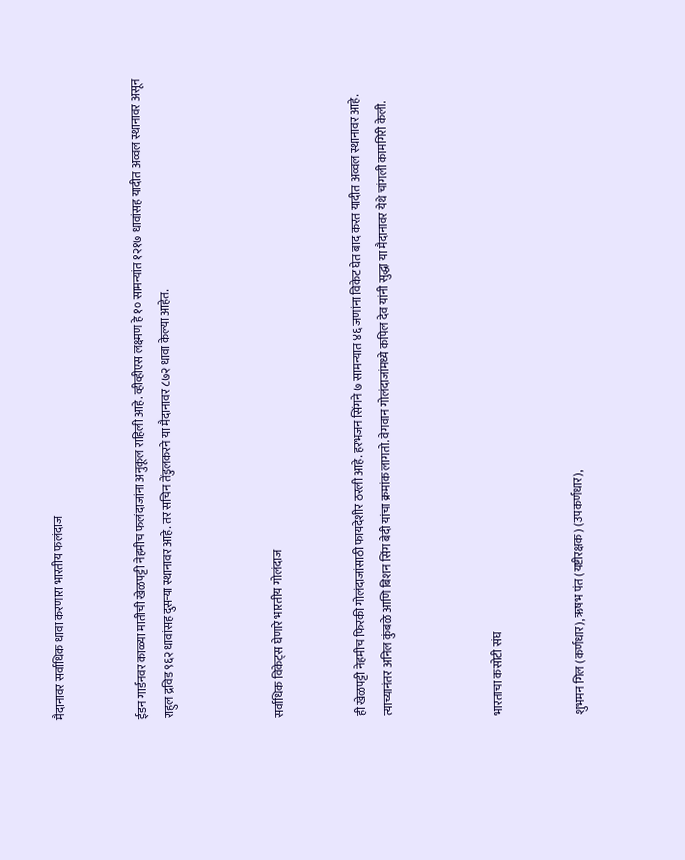मैदानावर सर्वाधिक धावा करणारा भारतीय फलंदाज


ईडन गार्डनवर काळ्या मातीची खेळपट्टी नेहमीच फलंदाजांना अनुकूल राहिली आहे. व्हीव्हीएस लक्ष्मण हे १० सामन्यांत १२१७ धावांसह यादीत अव्वल स्थानावर असून राहुल द्रविड ९६२ धावांसह दुसऱ्या स्थानावर आहे. तर सचिन तेंडुलकरने या मैदानावर ८७२ धावा केल्या आहेत.



सर्वाधिक विकेट्स घेणारे भारतीय गोलंदाज


ही खेळपट्टी नेहमीच फिरकी गोलंदाजांसाठी फायदेशीर ठरली आहे. हरभजन सिंगने ७ सामन्यात ४६ जणांना विकेट घेत बाद करत यादीत अव्वल स्थानावर आहे. त्याच्यानंतर अनिल कुंबळे आणि बिशन सिंग बेदी यांचा क्रमांक लागतो. वेगवान गोलंदाजांमध्ये कपिल देव यांनी सुद्धा या मैदानावर येथे चांगली कामगिरी केली.



भारताचा कसोटी संघ


शुभमन गिल (कर्णधार), ऋषभ पंत (यष्टीरक्षक) (उपकर्णधार),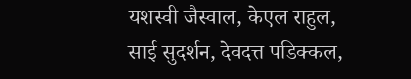यशस्वी जैस्वाल, केएल राहुल, साई सुदर्शन, देवदत्त पडिक्कल,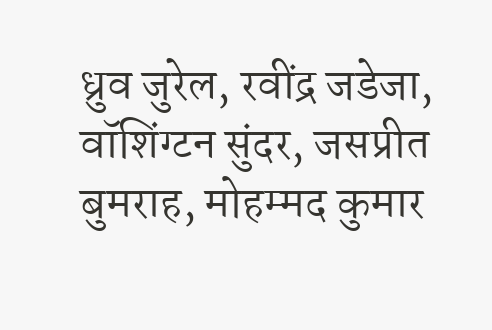ध्रुव जुरेल, रवींद्र जडेजा, वॉशिंग्टन सुंदर, जसप्रीत बुमराह, मोहम्मद कुमार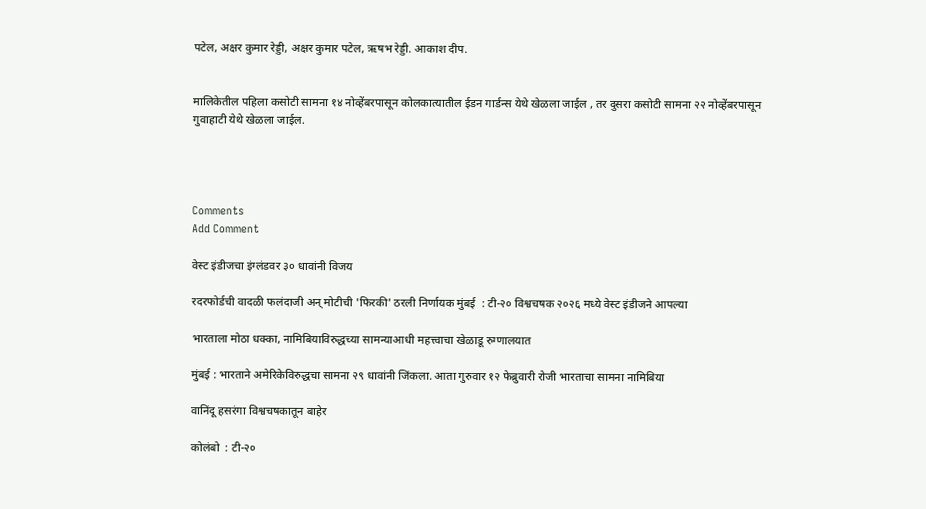पटेल, अक्षर कुमार रेड्डी, अक्षर कुमार पटेल, ऋषभ रेड्डी. आकाश दीप.


मालिकेतील पहिला कसोटी सामना १४ नोव्हेंबरपासून कोलकात्यातील ईडन गार्डन्स येथे खेळला जाईल , तर दुसरा कसोटी सामना २२ नोव्हेंबरपासून गुवाहाटी येथे खेळला जाईल.




Comments
Add Comment

वेस्ट इंडीजचा इंग्लंडवर ३० धावांनी विजय

रदरफोर्डची वादळी फलंदाजी अन् मोटीची 'फिरकी' ठरली निर्णायक मुंबई  : टी-२० विश्वचषक २०२६ मध्ये वेस्ट इंडीजने आपल्या

भारताला मोठा धक्का, नामिबियाविरुद्धच्या सामन्याआधी महत्त्वाचा खेळाडू रुग्णालयात

मुंबई : भारताने अमेरिकेविरुद्धचा सामना २९ धावांनी जिंकला. आता गुरुवार १२ फेब्रुवारी रोजी भारताचा सामना नामिबिया

वानिंदू हसरंगा विश्वचषकातून बाहेर

कोलंबो  : टी-२०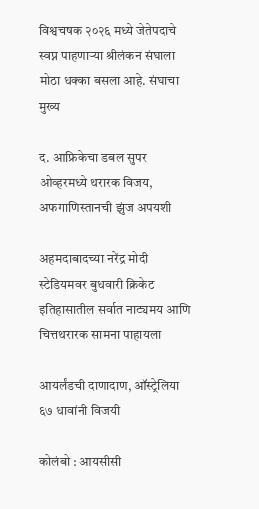विश्वचषक २०२६ मध्ये जेतेपदाचे स्वप्न पाहणाऱ्या श्रीलंकन संघाला मोठा धक्का बसला आहे. संघाचा मुख्य

द. आफ्रिकेचा डबल सुपर ओव्हरमध्ये थरारक विजय, अफगाणिस्तानची झुंज अपयशी

अहमदाबादच्या नरेंद्र मोदी स्टेडियमवर बुधवारी क्रिकेट इतिहासातील सर्वात नाट्यमय आणि चित्तथरारक सामना पाहायला

आयर्लंडची दाणादाण, ऑस्ट्रेलिया ६७ धावांनी विजयी

कोलंबो : आयसीसी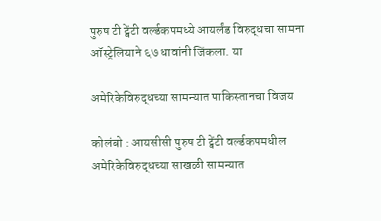पुरुष टी ट्वेंटी वर्ल्डकपमध्ये आयर्लंड विरुद्धचा सामना ऑस्ट्रेलियाने ६७ धावांनी जिंकला. या

अमेरिकेविरुद्धच्या सामन्यात पाकिस्तानचा विजय

कोलंबो : आयसीसी पुरुष टी ट्वेंटी वर्ल्डकपमधील अमेरिकेविरुद्धच्या साखळी सामन्यात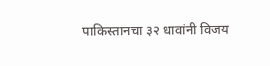पाकिस्तानचा ३२ धावांनी विजय